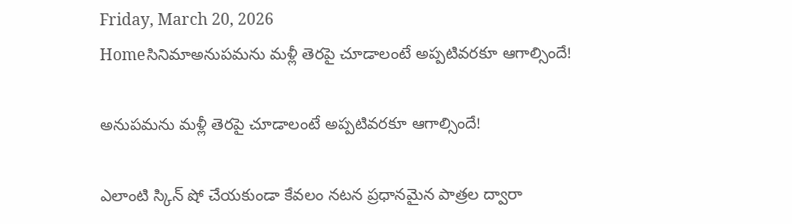Friday, March 20, 2026
Homeసినిమాఅనుపమను మళ్లీ తెరపై చూడాలంటే అప్పటివరకూ ఆగాల్సిందే!

అనుపమను మళ్లీ తెరపై చూడాలంటే అప్పటివరకూ ఆగాల్సిందే!

ఎలాంటి స్కిన్ షో చేయకుండా కేవలం నటన ప్రధానమైన పాత్రల ద్వారా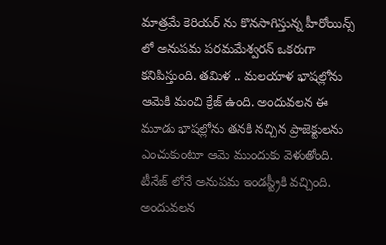మాత్రమే కెరియర్ ను కొనసాగిస్తున్న హీరోయిన్స్ లో అనుపమ పరమమేశ్వరన్ ఒకరుగా కనిపిస్తుంది. తమిళ .. మలయాళ భాషల్లోను ఆమెకి మంచి క్రేజ్ ఉంది. అందువలన ఈ మూడు భాషల్లోను తనకి నచ్చిన ప్రాజెక్టులను ఎంచుకుంటూ ఆమె ముందుకు వెళుతోంది. టీనేజ్ లోనే అనుపమ ఇండస్ట్రీకి వచ్చింది. అందువలన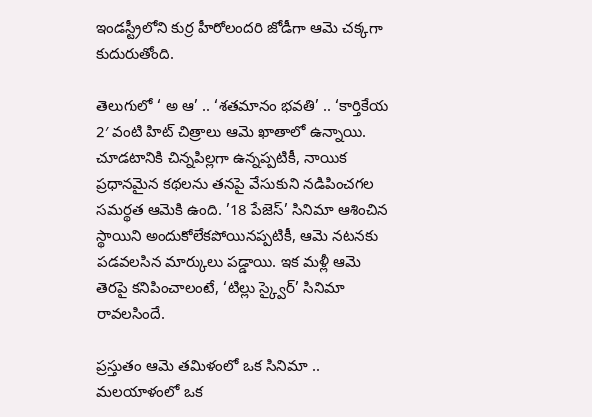ఇండస్ట్రీలోని కుర్ర హీరోలందరి జోడీగా ఆమె చక్కగా కుదురుతోంది.

తెలుగులో ‘ అ ఆ’ .. ‘శతమానం భవతి’ .. ‘కార్తికేయ 2′ వంటి హిట్ చిత్రాలు ఆమె ఖాతాలో ఉన్నాయి. చూడటానికి చిన్నపిల్లగా ఉన్నప్పటికీ, నాయిక ప్రధానమైన కథలను తనపై వేసుకుని నడిపించగల సమర్థత ఆమెకి ఉంది. ’18 పేజెస్’ సినిమా ఆశించిన స్థాయిని అందుకోలేకపోయినప్పటికీ, ఆమె నటనకు పడవలసిన మార్కులు పడ్డాయి. ఇక మళ్లీ ఆమె తెరపై కనిపించాలంటే, ‘టిల్లు స్క్వైర్’ సినిమా రావలసిందే.

ప్రస్తుతం ఆమె తమిళంలో ఒక సినిమా .. మలయాళంలో ఒక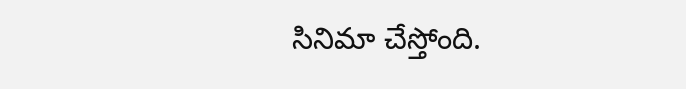సినిమా చేస్తోంది.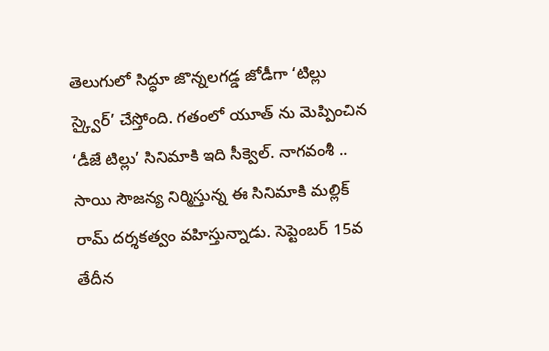తెలుగులో సిద్ధూ జొన్నలగడ్డ జోడీగా ‘టిల్లు స్క్వైర్’ చేస్తోంది. గతంలో యూత్ ను మెప్పించిన ‘డీజే టిల్లు’ సినిమాకి ఇది సీక్వెల్. నాగవంశీ .. సాయి సౌజన్య నిర్మిస్తున్న ఈ సినిమాకి మల్లిక్ రామ్ దర్శకత్వం వహిస్తున్నాడు. సెప్టెంబర్ 15వ తేదీన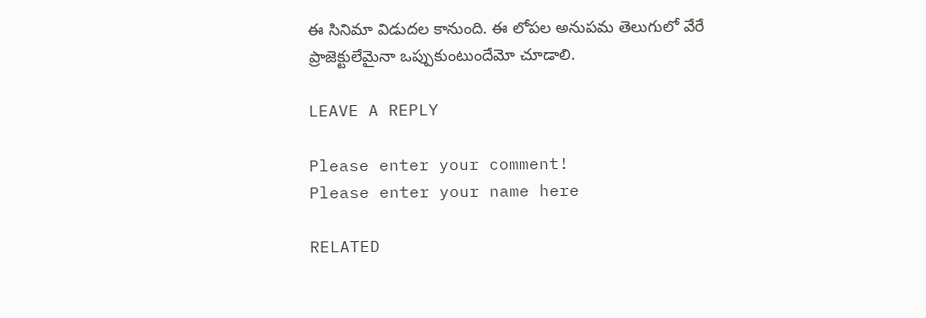ఈ సినిమా విడుదల కానుంది. ఈ లోపల అనుపమ తెలుగులో వేరే ప్రాజెక్టులేమైనా ఒప్పుకుంటుందేమో చూడాలి.

LEAVE A REPLY

Please enter your comment!
Please enter your name here

RELATED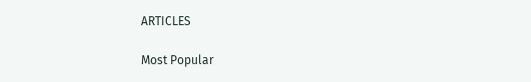ARTICLES

Most Popular